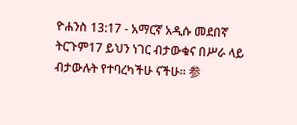ዮሐንስ 13:17 - አማርኛ አዲሱ መደበኛ ትርጉም17 ይህን ነገር ብታውቁና በሥራ ላይ ብታውሉት የተባረካችሁ ናችሁ። 参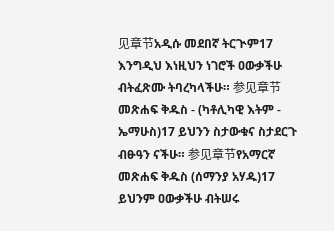见章节አዲሱ መደበኛ ትርጒም17 እንግዲህ እነዚህን ነገሮች ዐውቃችሁ ብትፈጽሙ ትባረካላችሁ። 参见章节መጽሐፍ ቅዱስ - (ካቶሊካዊ እትም - ኤማሁስ)17 ይህንን ስታውቁና ስታደርጉ ብፁዓን ናችሁ። 参见章节የአማርኛ መጽሐፍ ቅዱስ (ሰማንያ አሃዱ)17 ይህንም ዐውቃችሁ ብትሠሩ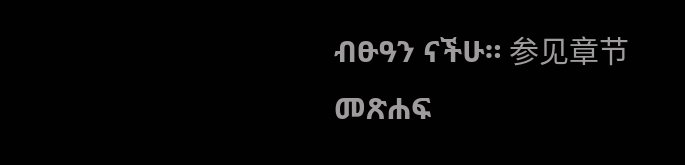ብፁዓን ናችሁ። 参见章节መጽሐፍ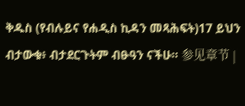ቅዱስ (የብሉይና የሐዲስ ኪዳን መጻሕፍት)17 ይህን ብታውቁ፥ ብታደርጉትም ብፁዓን ናችሁ። 参见章节 |